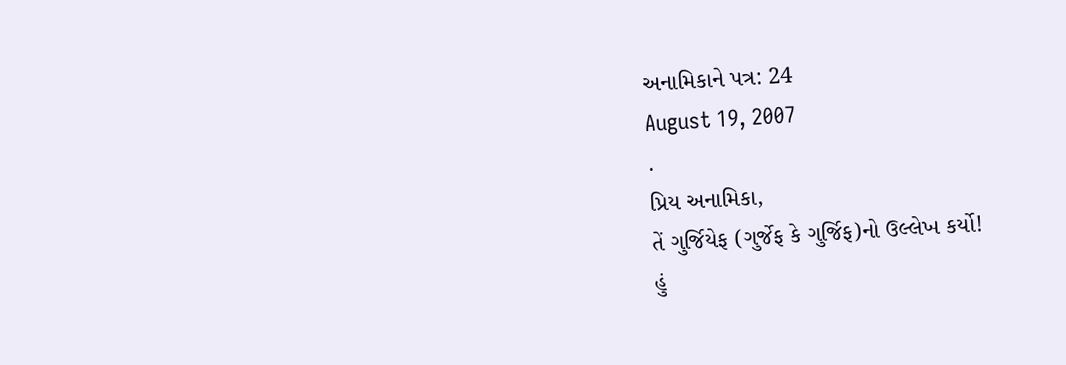અનામિકાને પત્ર: 24
August 19, 2007
.
પ્રિય અનામિકા,
તેં ગુર્જિયેફ (ગુર્જેફ કે ગુર્જિફ)નો ઉલ્લેખ કર્યો!
હું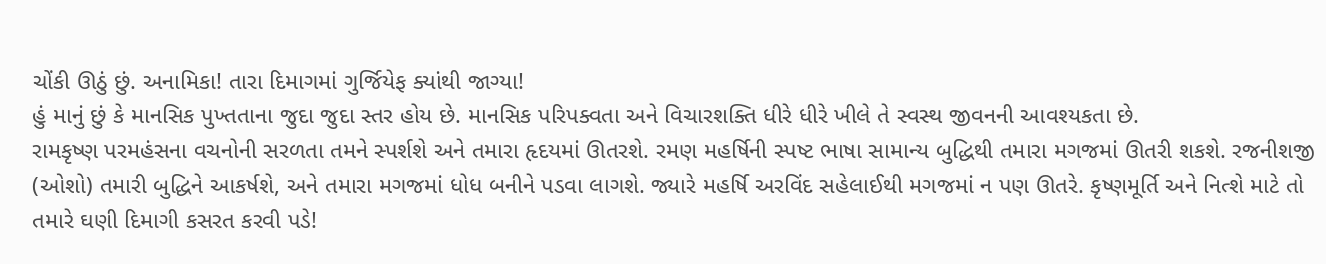ચોંકી ઊઠું છું. અનામિકા! તારા દિમાગમાં ગુર્જિયેફ ક્યાંથી જાગ્યા!
હું માનું છું કે માનસિક પુખ્તતાના જુદા જુદા સ્તર હોય છે. માનસિક પરિપક્વતા અને વિચારશક્તિ ધીરે ધીરે ખીલે તે સ્વસ્થ જીવનની આવશ્યકતા છે.
રામકૃષ્ણ પરમહંસના વચનોની સરળતા તમને સ્પર્શશે અને તમારા હૃદયમાં ઊતરશે. રમણ મહર્ષિની સ્પષ્ટ ભાષા સામાન્ય બુદ્ધિથી તમારા મગજમાં ઊતરી શકશે. રજનીશજી (ઓશો) તમારી બુદ્ધિને આકર્ષશે, અને તમારા મગજમાં ધોધ બનીને પડવા લાગશે. જ્યારે મહર્ષિ અરવિંદ સહેલાઈથી મગજમાં ન પણ ઊતરે. કૃષ્ણમૂર્તિ અને નિત્શે માટે તો તમારે ઘણી દિમાગી કસરત કરવી પડે!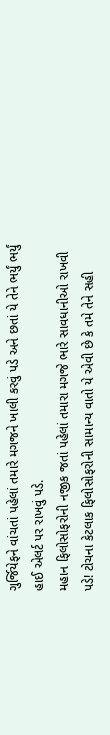ગુર્જિયેફને વાંચતાં પહેલાં તમારે મગજને ખાલી કરવું પડે અને છતાં યે તેને ભર્યું ભર્યું હાઈ એલર્ટ પર રાખવું પડે.
મહાન ફિલોસોફરોની નજીક જતાં પહેલાં તમારા મગજે ભારે સાવધાનીઓ રાખવી પડે! ટોચના કેટલાક ફિલોસોફરોની સામાન્ય વાતો યે એવી છે કે તમે તેને સહી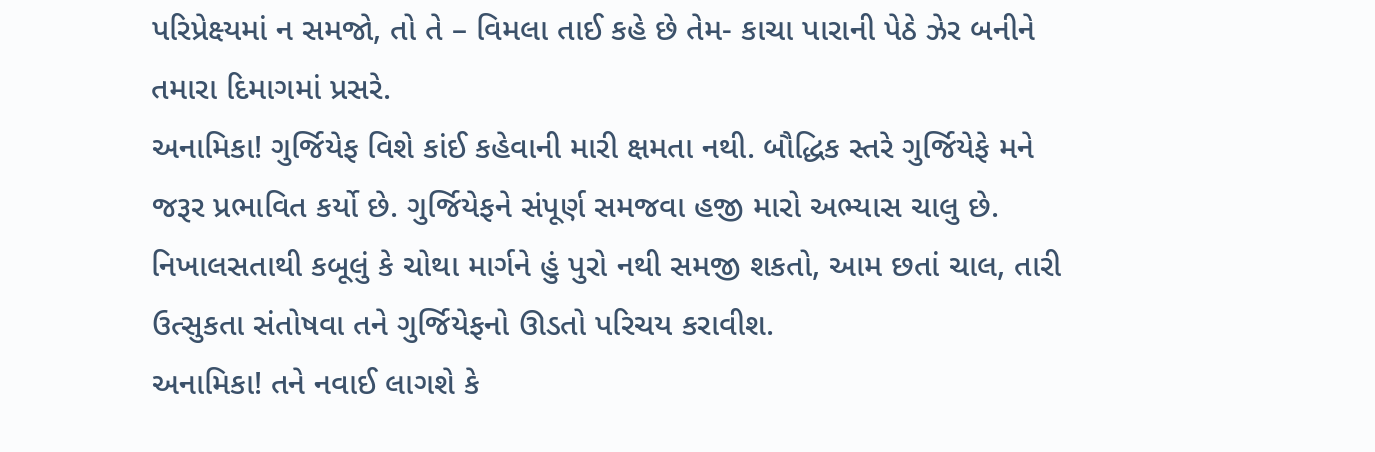પરિપ્રેક્ષ્યમાં ન સમજો, તો તે – વિમલા તાઈ કહે છે તેમ- કાચા પારાની પેઠે ઝેર બનીને તમારા દિમાગમાં પ્રસરે.
અનામિકા! ગુર્જિયેફ વિશે કાંઈ કહેવાની મારી ક્ષમતા નથી. બૌદ્ધિક સ્તરે ગુર્જિયેફે મને જરૂર પ્રભાવિત કર્યો છે. ગુર્જિયેફને સંપૂર્ણ સમજવા હજી મારો અભ્યાસ ચાલુ છે. નિખાલસતાથી કબૂલું કે ચોથા માર્ગને હું પુરો નથી સમજી શકતો, આમ છતાં ચાલ, તારી ઉત્સુકતા સંતોષવા તને ગુર્જિયેફનો ઊડતો પરિચય કરાવીશ.
અનામિકા! તને નવાઈ લાગશે કે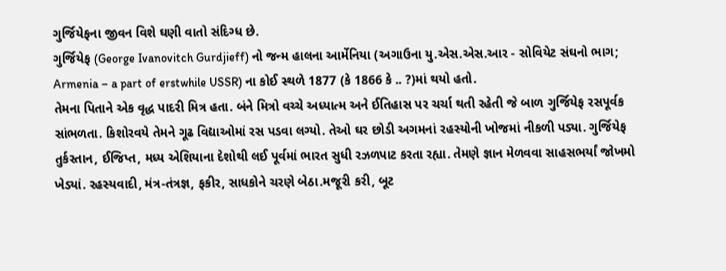ગુર્જિયેફના જીવન વિશે ઘણી વાતો સંદિગ્ધ છે.
ગુર્જિયેફ (George Ivanovitch Gurdjieff) નો જન્મ હાલના આર્મેનિયા (અગાઉના યુ.એસ.એસ.આર - સોવિયેટ સંઘનો ભાગ; Armenia – a part of erstwhile USSR) ના કોઈ સ્થળે 1877 (કે 1866 કે .. ?)માં થયો હતો.
તેમના પિતાને એક વૃદ્ધ પાદરી મિત્ર હતા. બંને મિત્રો વચ્ચે અધ્યાત્મ અને ઈતિહાસ પર ચર્ચા થતી રહેતી જે બાળ ગુર્જિયેફ રસપૂર્વક સાંભળતા. કિશોરવયે તેમને ગૂઢ વિદ્યાઓમાં રસ પડવા લગ્યો. તેઓ ઘર છોડી અગમનાં રહસ્યોની ખોજમાં નીકળી પડ્યા. ગુર્જિયેફ તુર્કસ્તાન, ઈજિપ્ત, મધ્ય એશિયાના દેશોથી લઈ પૂર્વમાં ભારત સુધી રઝળપાટ કરતા રહ્યા. તેમણે જ્ઞાન મેળવવા સાહસભર્યાં જોખમો ખેડ્યાં. રહસ્યવાદી, મંત્ર-તંત્રજ્ઞ, ફકીર, સાધકોને ચરણે બેઠા.મજૂરી કરી, બૂટ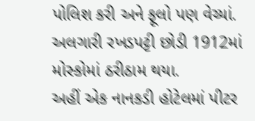પોલિશ કરી અને ફૂલો પણ વેચ્યાં.
અલગારી રખડપટ્ટી છોડી 1912માં મોસ્કોમાં ઠરીઠામ થયા.
અહીં એક નાનકડી હોટેલમાં પીટર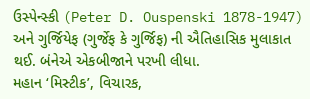ઉસ્પેન્સ્કી (Peter D. Ouspenski 1878-1947) અને ગુર્જિયેફ (ગુર્જેફ કે ગુર્જિફ) ની ઐતિહાસિક મુલાકાત થઈ. બંનેએ એકબીજાને પરખી લીધા.
મહાન ‘મિસ્ટીક’, વિચારક,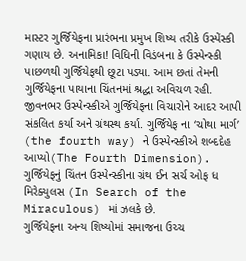માસ્ટર ગુર્જિયેફના પ્રારંભના પ્રમુખ શિષ્ય તરીકે ઉસ્પેંસ્કી ગણાય છે. અનામિકા! વિધિની વિડંબના કે ઉસ્પેન્સ્કી પાછળથી ગુર્જિયેફથી છૂટા પડ્યા. આમ છતાં તેમની ગુર્જિયેફના પાયાના ચિંતનમાં શ્રદ્ધા અવિચળ રહી. જીવનભર ઉસ્પેન્સ્કીએ ગુર્જિયેફના વિચારોને આદર આપી સંકલિત કર્યા અને ગ્રંથસ્થ કર્યા. ગુર્જિયેફ ના ‘ચોથા માર્ગ’ (the fourth way) ને ઉસ્પેન્સ્કીએ શબ્દદેહ આપ્યો(The Fourth Dimension).
ગુર્જિયેફનું ચિંતન ઉસ્પેન્સ્કીના ગ્રંથ ઈન સર્ચ ઓફ ધ મિરેક્યુલસ (In Search of the Miraculous) માં ઝલકે છે.
ગુર્જિયેફના અન્ય શિષ્યોમાં સમાજના ઉચ્ચ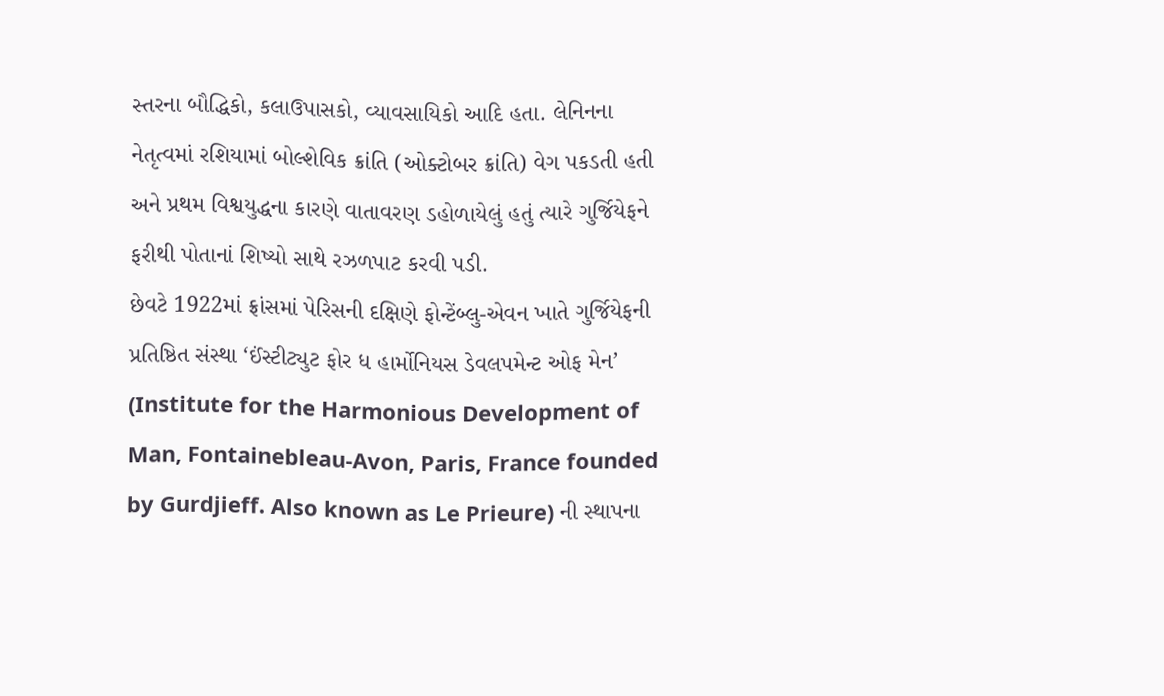સ્તરના બૌદ્ધિકો, કલાઉપાસકો, વ્યાવસાયિકો આદિ હતા. લેનિનના નેતૃત્વમાં રશિયામાં બોલ્શેવિક ક્રાંતિ (ઓક્ટોબર ક્રાંતિ) વેગ પકડતી હતી અને પ્રથમ વિશ્વયુદ્ધના કારણે વાતાવરણ ડહોળાયેલું હતું ત્યારે ગુર્જિયેફને ફરીથી પોતાનાં શિષ્યો સાથે રઝળપાટ કરવી પડી.
છેવટે 1922માં ફ્રાંસમાં પેરિસની દક્ષિણે ફોન્ટેંબ્લુ-એવન ખાતે ગુર્જિયેફની પ્રતિષ્ઠિત સંસ્થા ‘ઈંસ્ટીટ્યુટ ફોર ધ હાર્મોનિયસ ડેવલપમેન્ટ ઓફ મેન’ (Institute for the Harmonious Development of Man, Fontainebleau-Avon, Paris, France founded by Gurdjieff. Also known as Le Prieure) ની સ્થાપના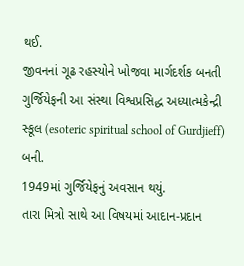થઈ.
જીવનનાં ગૂઢ રહસ્યોને ખોજવા માર્ગદર્શક બનતી ગુર્જિયેફની આ સંસ્થા વિશ્વપ્રસિદ્ધ અધ્યાત્મકેન્દ્રી સ્કૂલ (esoteric spiritual school of Gurdjieff) બની.
1949માં ગુર્જિયેફનું અવસાન થયું.
તારા મિત્રો સાથે આ વિષયમાં આદાન-પ્રદાન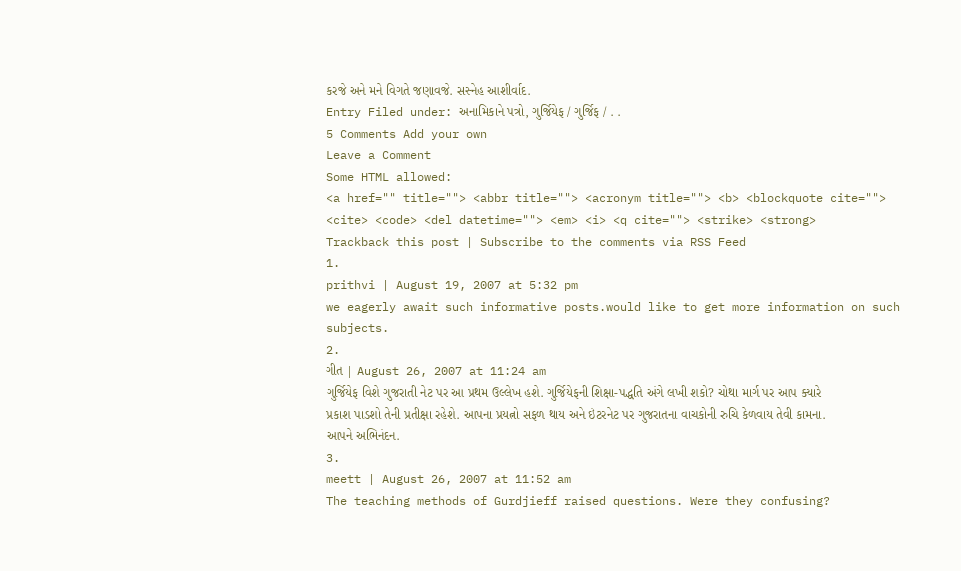કરજે અને મને વિગતે જણાવજે. સસ્નેહ આશીર્વાદ.
Entry Filed under: અનામિકાને પત્રો, ગુર્જિયેફ / ગુર્જિફ / . .
5 Comments Add your own
Leave a Comment
Some HTML allowed:
<a href="" title=""> <abbr title=""> <acronym title=""> <b> <blockquote cite=""> <cite> <code> <del datetime=""> <em> <i> <q cite=""> <strike> <strong>
Trackback this post | Subscribe to the comments via RSS Feed
1.
prithvi | August 19, 2007 at 5:32 pm
we eagerly await such informative posts.would like to get more information on such subjects.
2.
ગીત | August 26, 2007 at 11:24 am
ગુર્જિયેફ વિશે ગુજરાતી નેટ પર આ પ્રથમ ઉલ્લેખ હશે. ગુર્જિયેફની શિક્ષા-પદ્ધતિ અંગે લખી શકો? ચોથા માર્ગ પર આપ ક્યારે પ્રકાશ પાડશો તેની પ્રતીક્ષા રહેશે. આપના પ્રયત્નો સફળ થાય અને ઇંટરનેટ પર ગુજરાતના વાચકોની રુચિ કેળવાય તેવી કામના. આપને અભિનંદન.
3.
meett | August 26, 2007 at 11:52 am
The teaching methods of Gurdjieff raised questions. Were they confusing?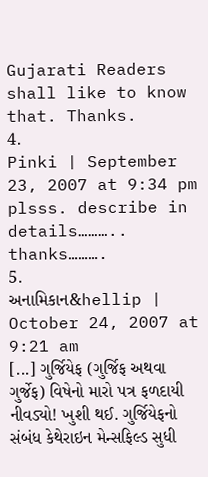Gujarati Readers shall like to know that. Thanks.
4.
Pinki | September 23, 2007 at 9:34 pm
plsss. describe in details………..
thanks……….
5.
અનામિકાન&hellip | October 24, 2007 at 9:21 am
[...] ગુર્જિયેફ (ગુર્જિફ અથવા ગુર્જેફ) વિષેનો મારો પત્ર ફળદાયી નીવડ્યો! ખુશી થઈ. ગુર્જિયેફનો સંબંધ કેથેરાઇન મેન્સફિલ્ડ સુધી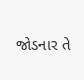જોડનાર તે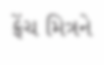ફ્રેંચ મિત્રને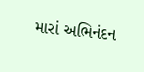મારાં અભિનંદન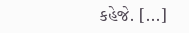કહેજે. [...]